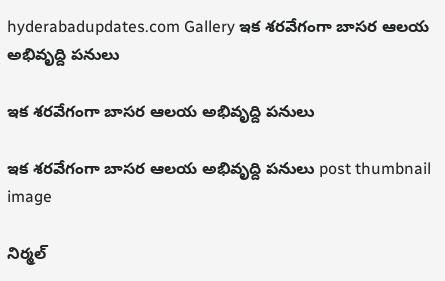hyderabadupdates.com Gallery ఇక శ‌ర‌వేగంగా బాస‌ర ఆల‌య అభివృద్ది ప‌నులు

ఇక శ‌ర‌వేగంగా బాస‌ర ఆల‌య అభివృద్ది ప‌నులు

ఇక శ‌ర‌వేగంగా బాస‌ర ఆల‌య అభివృద్ది ప‌నులు post thumbnail image

నిర్మ‌ల్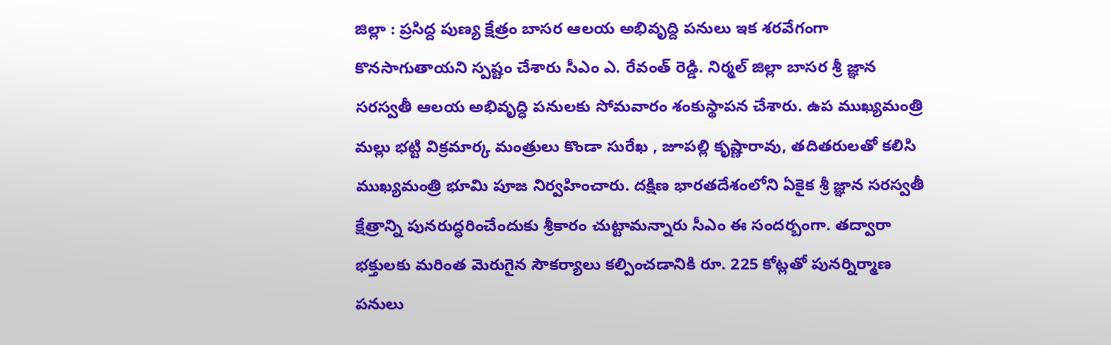జిల్లా : ప్ర‌సిద్ద పుణ్య క్షేత్రం బాస‌ర ఆల‌య అభివృద్ది ప‌నులు ఇక శ‌ర‌వేగంగా కొన‌సాగుతాయ‌ని స్ప‌ష్టం చేశారు సీఎం ఎ. రేవంత్ రెడ్డి. నిర్మల్ జిల్లా బాసర శ్రీ జ్ఞాన సరస్వతీ ఆలయ అభివృద్ధి పనులకు సోమ‌వారం శంకుస్థాపన చేశారు. ఉప ముఖ్యమంత్రి మల్లు భట్టి విక్రమార్క మంత్రులు కొండా సురేఖ , జూపల్లి కృష్ణారావు, తదితరులతో కలిసి ముఖ్యమంత్రి భూమి పూజ నిర్వహించారు. దక్షిణ భారతదేశంలోని ఏకైక శ్రీ జ్ఞాన సరస్వతీ క్షేత్రాన్ని పునరుద్ధరించేందుకు శ్రీ‌కారం చుట్టామ‌న్నారు సీఎం ఈ సంద‌ర్బంగా. తద్వారా భక్తులకు మరింత మెరుగైన సౌకర్యాలు కల్పించడానికి రూ. 225 కోట్లతో పునర్నిర్మాణ పనులు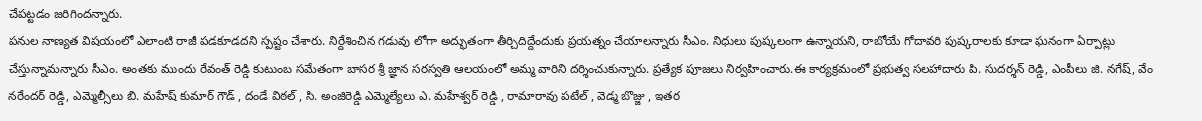చేప‌ట్ట‌డం జ‌రిగింద‌న్నారు.
ప‌నుల నాణ్య‌త విష‌యంలో ఎలాంటి రాజీ ప‌డ‌కూడ‌ద‌ని స్ప‌ష్టం చేశారు. నిర్దేశించిన గ‌డువు లోగా అద్భుతంగా తీర్చిదిద్దేందుకు ప్ర‌య‌త్నం చేయాల‌న్నారు సీఎం. నిధులు పుష్క‌లంగా ఉన్నాయ‌ని, రాబోయే గోదావ‌రి పుష్క‌రాల‌కు కూడా ఘ‌నంగా ఏర్పాట్లు చేస్తున్నామ‌న్నారు సీఎం. అంత‌కు ముందు రేవంత్ రెడ్డి కుటుంబ సమేతంగా బాసర శ్రీ జ్ఞాన సరస్వతి ఆలయంలో అమ్మ వారిని దర్శించుకున్నారు. ప్రత్యేక పూజలు నిర్వహించారు.ఈ కార్యక్రమంలో ప్రభుత్వ సలహాదారు పి. సుదర్శన్ రెడ్డి, ఎంపీలు జి. నగేష్, వేం నరేందర్ రెడ్డి, ఎమ్మెల్సీలు బి. మహేష్ కుమార్ గౌడ్ , దండే విఠల్ , సి. అంజిరెడ్డి ఎమ్మెల్యేలు ఎ. మహేశ్వర్ రెడ్డి , రామారావు పటేల్ , వెడ్మ బొజ్జు , ఇతర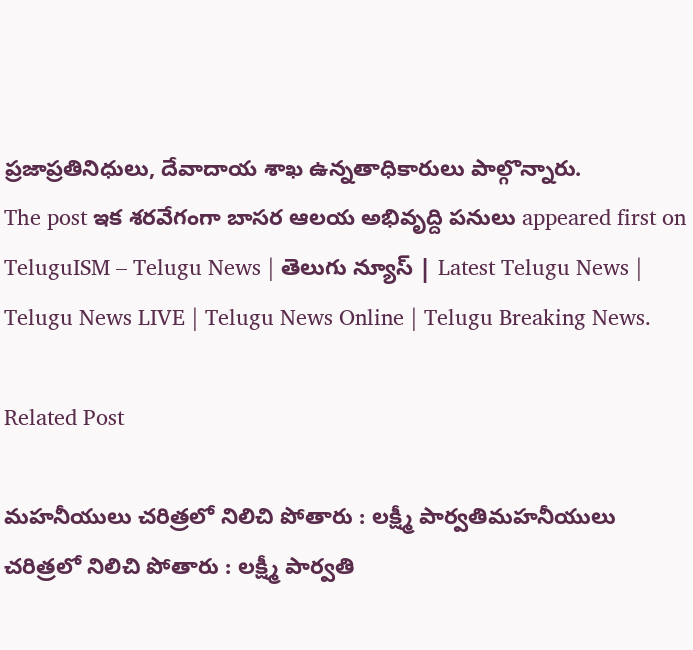ప్రజాప్రతినిధులు, దేవాదాయ శాఖ ఉన్నతాధికారులు పాల్గొన్నారు.
The post ఇక శ‌ర‌వేగంగా బాస‌ర ఆల‌య అభివృద్ది ప‌నులు appeared first on TeluguISM – Telugu News | తెలుగు న్యూస్ | Latest Telugu News | Telugu News LIVE | Telugu News Online | Telugu Breaking News.

Related Post

మ‌హ‌నీయులు చ‌రిత్ర‌లో నిలిచి పోతారు : ల‌క్ష్మీ పార్వ‌తిమ‌హ‌నీయులు చ‌రిత్ర‌లో నిలిచి పోతారు : ల‌క్ష్మీ పార్వ‌తి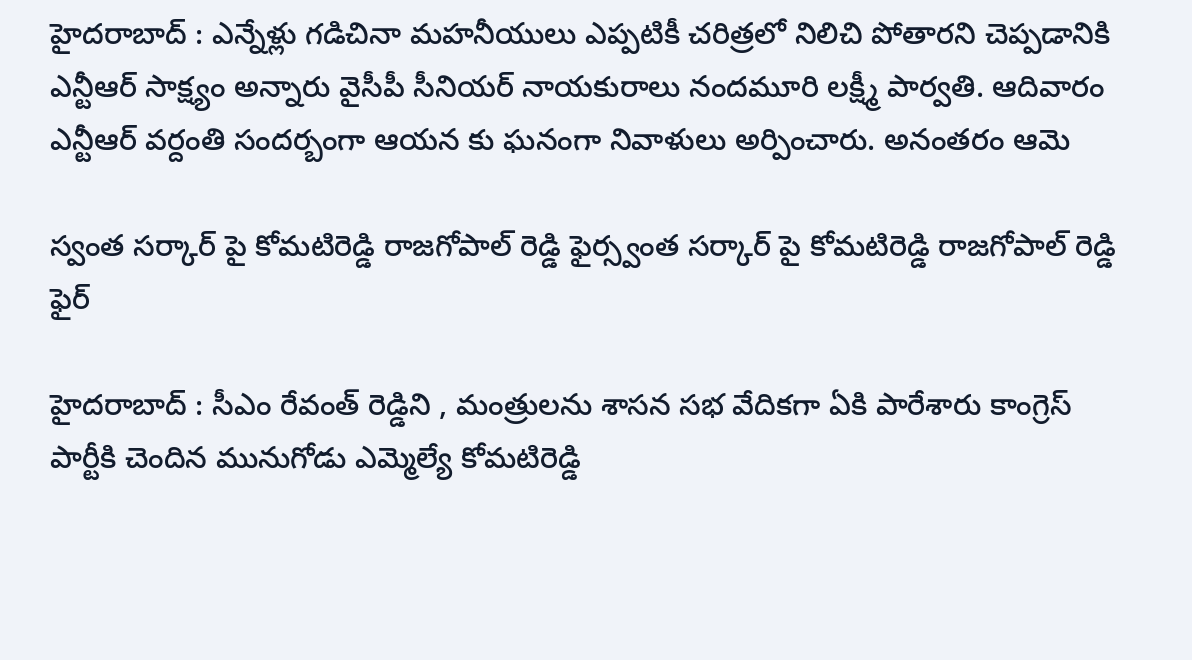హైద‌రాబాద్ : ఎన్నేళ్లు గడిచినా మహనీయులు ఎప్పటికీ చరిత్రలో నిలిచి పోతారని చెప్పడానికి ఎన్టీఆర్ సాక్ష్యం అన్నారు వైసీపీ సీనియ‌ర్ నాయ‌కురాలు నంద‌మూరి ల‌క్ష్మీ పార్వ‌తి. ఆదివారం ఎన్టీఆర్ వ‌ర్దంతి సంద‌ర్బంగా ఆయ‌న కు ఘ‌నంగా నివాళులు అర్పించారు. అనంత‌రం ఆమె

స్వంత స‌ర్కార్ పై కోమ‌టిరెడ్డి రాజ‌గోపాల్ రెడ్డి ఫైర్స్వంత స‌ర్కార్ పై కోమ‌టిరెడ్డి రాజ‌గోపాల్ రెడ్డి ఫైర్

హైద‌రాబాద్ : సీఎం రేవంత్ రెడ్డిని , మంత్రుల‌ను శాస‌న స‌భ వేదిక‌గా ఏకి పారేశారు కాంగ్రెస్ పార్టీకి చెందిన మునుగోడు ఎమ్మెల్యే కోమ‌టిరెడ్డి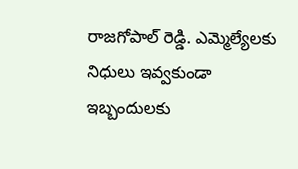రాజ‌గోపాల్ రెడ్డి. ఎమ్మెల్యేల‌కు నిధులు ఇవ్వకుండా ఇబ్బందుల‌కు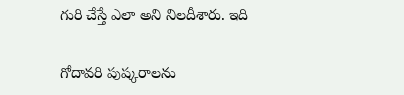గురి చేస్తే ఎలా అని నిల‌దీశారు. ఇది

గోదావ‌రి పుష్క‌రాల‌ను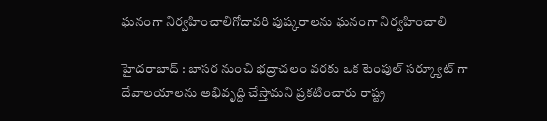ఘ‌నంగా నిర్వ‌హించాలిగోదావ‌రి పుష్క‌రాల‌ను ఘ‌నంగా నిర్వ‌హించాలి

హైద‌రాబాద్ : బాసర నుంచి భద్రాచలం వరకు ఒక టెంపుల్ సర్క్యూట్ గా దేవాల‌యాలను అభివృద్ది చేస్తామ‌ని ప్ర‌క‌టించారు రాష్ట్ర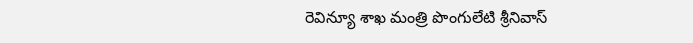రెవిన్యూ శాఖ మంత్రి పొంగులేటి శ్రీ‌నివాస్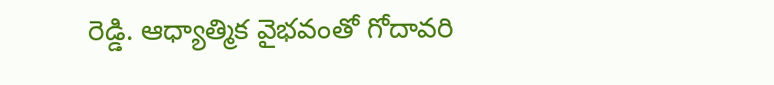రెడ్డి. ఆధ్యాత్మిక వైభవంతో గోదావరి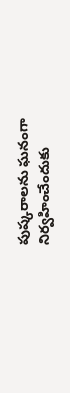పుష్కరాలను ఘనంగా నిర్వహించేందుకు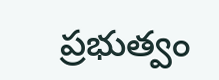ప్రభుత్వం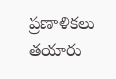ప్రణాళికలు త‌యారు